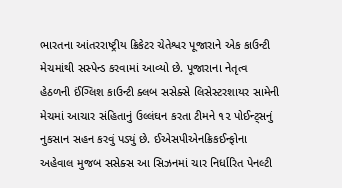ભારતના આંતરરાષ્ટ્રીય ક્રિકેટર ચેતેશ્વર પૂજારાને એક કાઉન્ટી મેચમાંથી સસ્પેન્ડ કરવામાં આવ્યો છે. પૂજારાના નેતૃત્વ હેઠળની ઈંગ્લિશ કાઉન્ટી ક્લબ સસેક્સે લિસેસ્ટરશાયર સામેની મેચમાં આચાર સંહિતાનું ઉલ્લંઘન કરતા ટીમને ૧૨ પોઈન્ટ્સનું નુકસાન સહન કરવું પડ્યું છે. ઈએસપીએનક્રિકઈન્ફોના અહેવાલ મુજબ સસેક્સ આ સિઝનમાં ચાર નિર્ધારિત પેનલ્ટી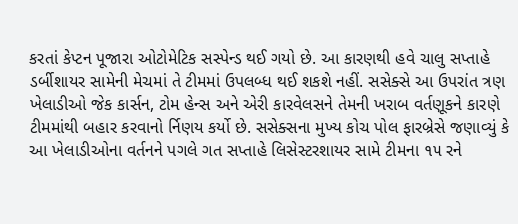કરતાં કેપ્ટન પૂજારા ઓટોમેટિક સસ્પેન્ડ થઈ ગયો છે. આ કારણથી હવે ચાલુ સપ્તાહે ડર્બીશાયર સામેની મેચમાં તે ટીમમાં ઉપલબ્ધ થઈ શકશે નહીં. સસેક્સે આ ઉપરાંત ત્રણ ખેલાડીઓ જેક કાર્સન, ટોમ હેન્સ અને એરી કારવેલસને તેમની ખરાબ વર્તણૂકને કારણે ટીમમાંથી બહાર કરવાનો ર્નિણય કર્યો છે. સસેક્સના મુખ્ય કોચ પોલ ફારબ્રેસે જણાવ્યું કે આ ખેલાડીઓના વર્તનને પગલે ગત સપ્તાહે લિસેસ્ટરશાયર સામે ટીમના ૧૫ રને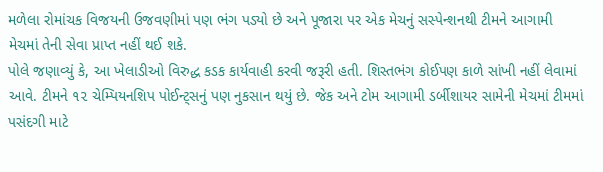મળેલા રોમાંચક વિજયની ઉજવણીમાં પણ ભંગ પડ્યો છે અને પૂજારા પર એક મેચનું સસ્પેન્શનથી ટીમને આગામી મેચમાં તેની સેવા પ્રાપ્ત નહીં થઈ શકે.
પોલે જણાવ્યું કે, આ ખેલાડીઓ વિરુદ્ધ કડક કાર્યવાહી કરવી જરૂરી હતી. શિસ્તભંગ કોઈપણ કાળે સાંખી નહીં લેવામાં આવે. ટીમને ૧૨ ચેમ્પિયનશિપ પોઈન્ટ્સનું પણ નુકસાન થયું છે. જેક અને ટોમ આગામી ડર્બીશાયર સામેની મેચમાં ટીમમાં પસંદગી માટે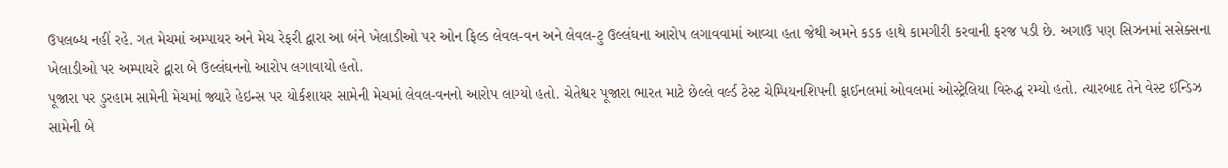ઉપલબ્ધ નહીં રહે. ગત મેચમાં અમ્પાયર અને મેચ રેફરી દ્વારા આ બંને ખેલાડીઓ પર ઓન ફિલ્ડ લેવલ-વન અને લેવલ-ટુ ઉલ્લંઘના આરોપ લગાવવામાં આવ્યા હતા જેથી અમને કડક હાથે કામગીરી કરવાની ફરજ પડી છે. અગાઉ પણ સિઝનમાં સસેક્સના ખેલાડીઓ પર અમ્પાયરે દ્વારા બે ઉલ્લંઘનનો આરોપ લગાવાયો હતો.
પૂજારા પર ડુરહામ સામેની મેચમાં જ્યારે હેઇન્સ પર યોર્કશાયર સામેની મેચમાં લેવલ-વનનો આરોપ લાગ્યો હતો. ચેતેશ્વર પૂજારા ભારત માટે છેલ્લે વર્લ્ડ ટેસ્ટ ચેમ્પિયનશિપની ફાઈનલમાં ઓવલમાં ઓસ્ટ્રેલિયા વિરુદ્ધ રમ્યો હતો. ત્યારબાદ તેને વેસ્ટ ઈન્ડિઝ સામેની બે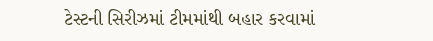ટેસ્ટની સિરીઝમાં ટીમમાંથી બહાર કરવામાં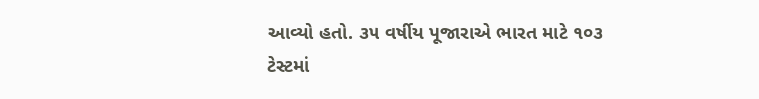આવ્યો હતો. ૩૫ વર્ષીય પૂજારાએ ભારત માટે ૧૦૩ ટેસ્ટમાં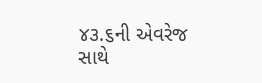૪૩.૬ની એવરેજ સાથે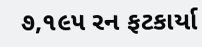૭,૧૯૫ રન ફટકાર્યા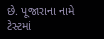છે. પૂજારાના નામે ટેસ્ટમાં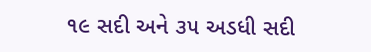૧૯ સદી અને ૩૫ અડધી સદી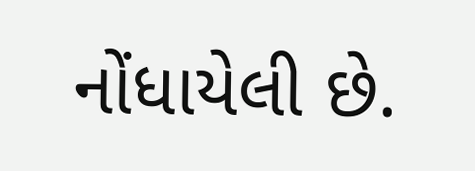નોંધાયેલી છે.